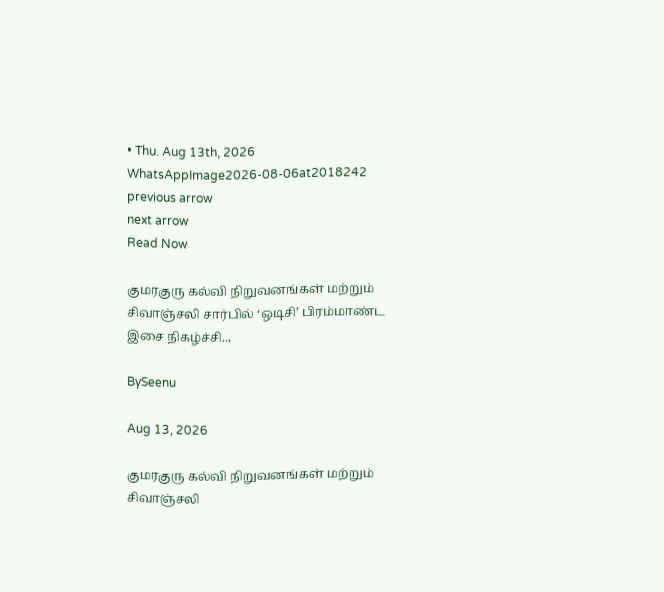• Thu. Aug 13th, 2026
WhatsAppImage2026-08-06at2018242
previous arrow
next arrow
Read Now

குமரகுரு கல்வி நிறுவனங்கள் மற்றும் சிவாஞ்சலி சார்பில் ‘ஒடிசி’ பிரம்மாண்ட இசை நிகழ்ச்சி..,

BySeenu

Aug 13, 2026

குமரகுரு கல்வி நிறுவனங்கள் மற்றும் சிவாஞ்சலி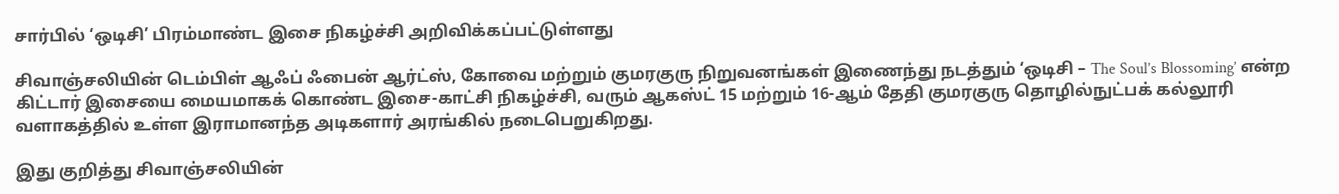சார்பில் ‘ஒடிசி’ பிரம்மாண்ட இசை நிகழ்ச்சி அறிவிக்கப்பட்டுள்ளது

சிவாஞ்சலியின் டெம்பிள் ஆஃப் ஃபைன் ஆர்ட்ஸ், கோவை மற்றும் குமரகுரு நிறுவனங்கள் இணைந்து நடத்தும் ‘ஒடிசி – The Soul’s Blossoming’ என்ற கிட்டார் இசையை மையமாகக் கொண்ட இசை-காட்சி நிகழ்ச்சி, வரும் ஆகஸ்ட் 15 மற்றும் 16-ஆம் தேதி குமரகுரு தொழில்நுட்பக் கல்லூரி வளாகத்தில் உள்ள இராமானந்த அடிகளார் அரங்கில் நடைபெறுகிறது.

இது குறித்து சிவாஞ்சலியின்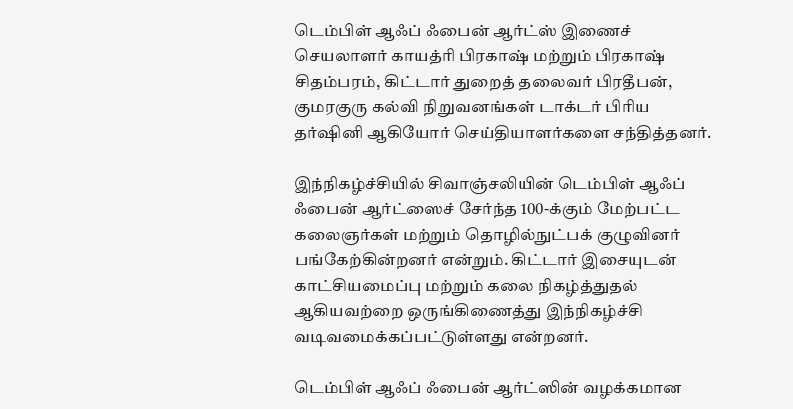டெம்பிள் ஆஃப் ஃபைன் ஆர்ட்ஸ் இணைச் செயலாளர் காயத்ரி பிரகாஷ் மற்றும் பிரகாஷ் சிதம்பரம், கிட்டார் துறைத் தலைவர் பிரதீபன், குமரகுரு கல்வி நிறுவனங்கள் டாக்டர் பிரிய தர்ஷினி ஆகியோர் செய்தியாளர்களை சந்தித்தனர்.

இந்நிகழ்ச்சியில் சிவாஞ்சலியின் டெம்பிள் ஆஃப் ஃபைன் ஆர்ட்ஸைச் சேர்ந்த 100-க்கும் மேற்பட்ட கலைஞர்கள் மற்றும் தொழில்நுட்பக் குழுவினர் பங்கேற்கின்றனர் என்றும். கிட்டார் இசையுடன் காட்சியமைப்பு மற்றும் கலை நிகழ்த்துதல் ஆகியவற்றை ஒருங்கிணைத்து இந்நிகழ்ச்சி வடிவமைக்கப்பட்டுள்ளது என்றனர்.

டெம்பிள் ஆஃப் ஃபைன் ஆர்ட்ஸின் வழக்கமான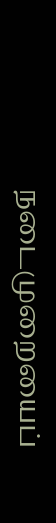நடைமுறையைப்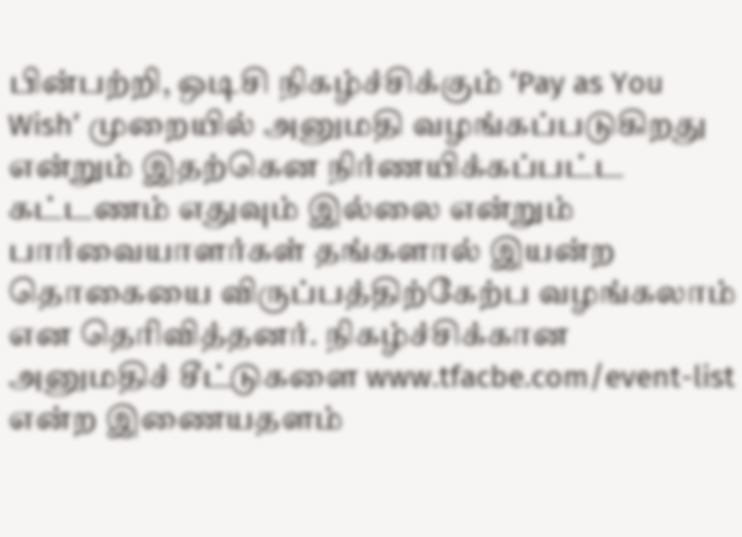பின்பற்றி, ஒடிசி நிகழ்ச்சிக்கும் ‘Pay as You Wish’ முறையில் அனுமதி வழங்கப்படுகிறது என்றும் இதற்கென நிர்ணயிக்கப்பட்ட கட்டணம் எதுவும் இல்லை என்றும் பார்வையாளர்கள் தங்களால் இயன்ற தொகையை விருப்பத்திற்கேற்ப வழங்கலாம் என தெரிவித்தனர். நிகழ்ச்சிக்கான அனுமதிச் சீட்டுகளை www.tfacbe.com/event-list என்ற இணையதளம்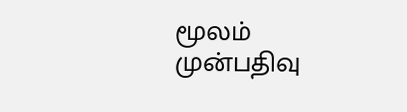மூலம் முன்பதிவு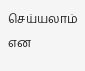செய்யலாம் என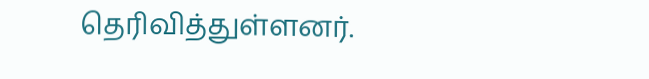தெரிவித்துள்ளனர்.